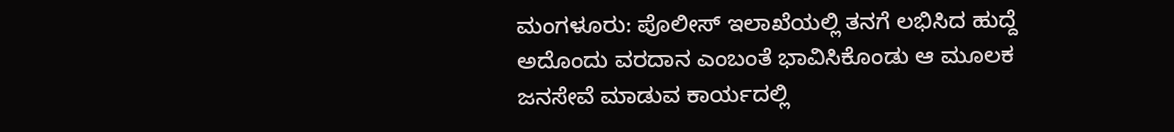ಮಂಗಳೂರು: ಪೊಲೀಸ್ ಇಲಾಖೆಯಲ್ಲಿ ತನಗೆ ಲಭಿಸಿದ ಹುದ್ದೆ ಅದೊಂದು ವರದಾನ ಎಂಬಂತೆ ಭಾವಿಸಿಕೊಂಡು ಆ ಮೂಲಕ ಜನಸೇವೆ ಮಾಡುವ ಕಾರ್ಯದಲ್ಲಿ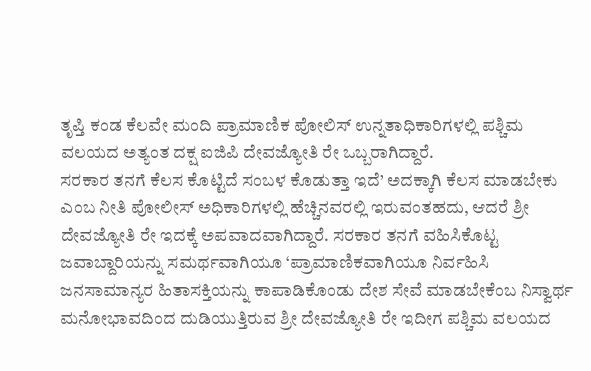ತೃಪ್ತಿ ಕಂಡ ಕೆಲವೇ ಮಂದಿ ಪ್ರಾಮಾಣಿಕ ಪೋಲಿಸ್ ಉನ್ನತಾಧಿಕಾರಿಗಳಲ್ಲಿ ಪಶ್ಚಿಮ ವಲಯದ ಅತ್ಯಂತ ದಕ್ಷ ಐಜಿಪಿ ದೇವಜ್ಯೋತಿ ರೇ ಒಬ್ಬರಾಗಿದ್ದಾರೆ.
ಸರಕಾರ ತನಗೆ ಕೆಲಸ ಕೊಟ್ಟಿದೆ ಸಂಬಳ ಕೊಡುತ್ತಾ ಇದೆ’ ಅದಕ್ಕಾಗಿ ಕೆಲಸ ಮಾಡಬೇಕು ಎಂಬ ನೀತಿ ಪೋಲೀಸ್ ಅಧಿಕಾರಿಗಳಲ್ಲಿ ಹೆಚ್ಚಿನವರಲ್ಲಿ ಇರುವಂತಹದು, ಆದರೆ ಶ್ರೀ ದೇವಜ್ಯೋತಿ ರೇ ಇದಕ್ಕೆ ಅಪವಾದವಾಗಿದ್ದಾರೆ. ಸರಕಾರ ತನಗೆ ವಹಿಸಿಕೊಟ್ಟ ಜವಾಬ್ದಾರಿಯನ್ನು ಸಮರ್ಥವಾಗಿಯೂ ‘ಪ್ರಾಮಾಣಿಕವಾಗಿಯೂ ನಿರ್ವಹಿಸಿ ಜನಸಾಮಾನ್ಯರ ಹಿತಾಸಕ್ತಿಯನ್ನು ಕಾಪಾಡಿಕೊಂಡು ದೇಶ ಸೇವೆ ಮಾಡಬೇಕೆಂಬ ನಿಸ್ವಾರ್ಥ ಮನೋಭಾವದಿಂದ ದುಡಿಯುತ್ತಿರುವ ಶ್ರೀ ದೇವಜ್ಯೋತಿ ರೇ ಇದೀಗ ಪಶ್ಚಿಮ ವಲಯದ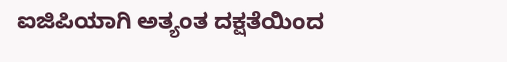ಐಜಿಪಿಯಾಗಿ ಅತ್ಯಂತ ದಕ್ಷತೆಯಿಂದ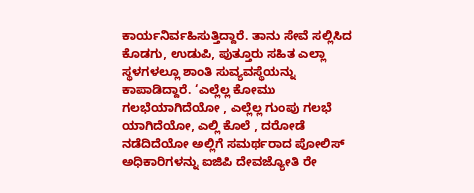ಕಾರ್ಯನಿರ್ವಹಿಸುತ್ತಿದ್ದಾರೆ. ತಾನು ಸೇವೆ ಸಲ್ಲಿಸಿದ ಕೊಡಗು, ಉಡುಪಿ, ಪುತ್ತೂರು ಸಹಿತ ಎಲ್ಲಾ ಸ್ಥಳಗಳಲ್ಲೂ ಶಾಂತಿ ಸುವ್ಯವಸ್ಥೆಯನ್ನು ಕಾಪಾಡಿದ್ದಾರೆ. ‘ಎಲ್ಲೆಲ್ಲ ಕೋಮು ಗಲಭೆಯಾಗಿದೆಯೋ , ಎಲ್ಲೆಲ್ಲ ಗುಂಪು ಗಲಭೆ ಯಾಗಿದೆಯೋ, ಎಲ್ಲಿ ಕೊಲೆ , ದರೋಡೆ ನಡೆದಿದೆಯೋ ಅಲ್ಲಿಗೆ ಸಮರ್ಥರಾದ ಪೋಲಿಸ್ ಅಧಿಕಾರಿಗಳನ್ನು ಐಜಿಪಿ ದೇವಜ್ಯೋತಿ ರೇ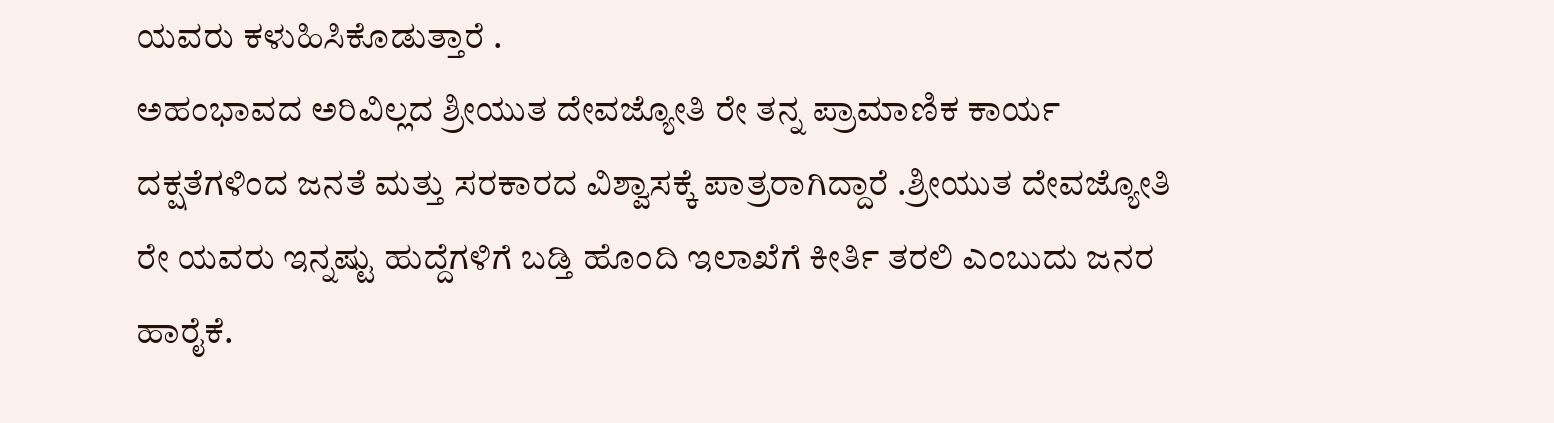ಯವರು ಕಳುಹಿಸಿಕೊಡುತ್ತಾರೆ .
ಅಹಂಭಾವದ ಅರಿವಿಲ್ಲದ ಶ್ರೀಯುತ ದೇವಜ್ಯೋತಿ ರೇ ತನ್ನ ಪ್ರಾಮಾಣಿಕ ಕಾರ್ಯ ದಕ್ಷತೆಗಳಿಂದ ಜನತೆ ಮತ್ತು ಸರಕಾರದ ವಿಶ್ವಾಸಕ್ಕೆ ಪಾತ್ರರಾಗಿದ್ದಾರೆ .ಶ್ರೀಯುತ ದೇವಜ್ಯೋತಿ ರೇ ಯವರು ಇನ್ನಷ್ಟು ಹುದ್ದೆಗಳಿಗೆ ಬಡ್ತಿ ಹೊಂದಿ ಇಲಾಖೆಗೆ ಕೀರ್ತಿ ತರಲಿ ಎಂಬುದು ಜನರ ಹಾರೈಕೆ.